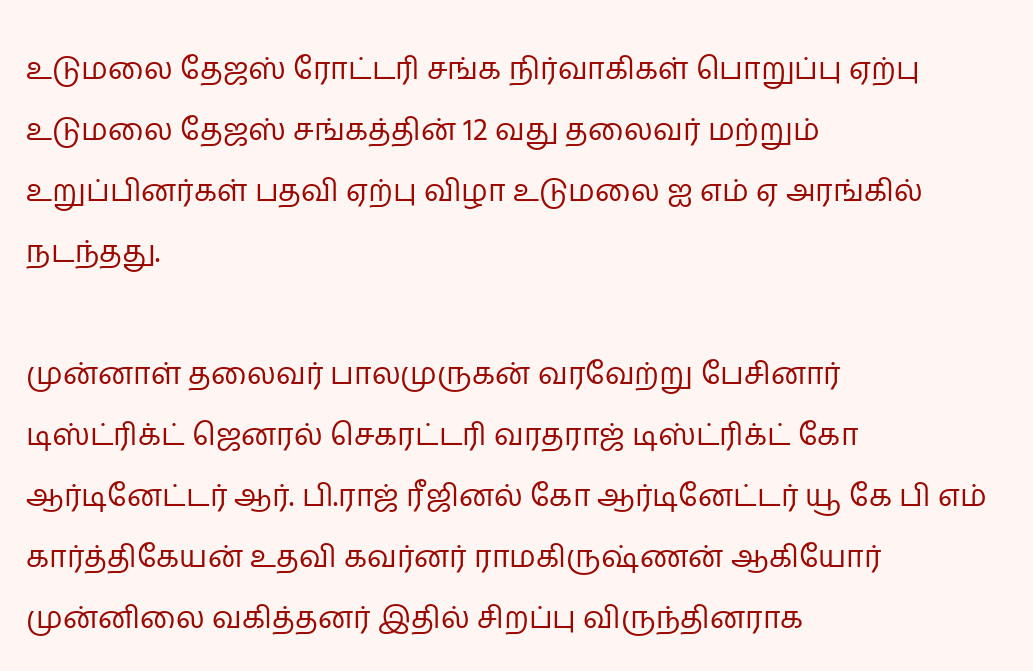உடுமலை தேஜஸ் ரோட்டரி சங்க நிர்வாகிகள் பொறுப்பு ஏற்பு உடுமலை தேஜஸ் சங்கத்தின் 12 வது தலைவர் மற்றும் உறுப்பினர்கள் பதவி ஏற்பு விழா உடுமலை ஐ எம் ஏ அரங்கில் நடந்தது.

முன்னாள் தலைவர் பாலமுருகன் வரவேற்று பேசினார் டிஸ்ட்ரிக்ட் ஜெனரல் செகரட்டரி வரதராஜ் டிஸ்ட்ரிக்ட் கோ ஆர்டினேட்டர் ஆர். பி.ராஜ் ரீஜினல் கோ ஆர்டினேட்டர் யூ கே பி எம் கார்த்திகேயன் உதவி கவர்னர் ராமகிருஷ்ணன் ஆகியோர் முன்னிலை வகித்தனர் இதில் சிறப்பு விருந்தினராக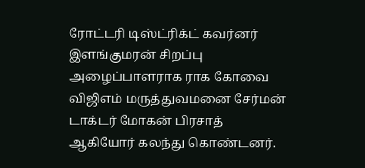ரோட்டரி டிஸ்ட்ரிக்ட் கவர்னர் இளங்குமரன் சிறப்பு அழைப்பாளராக ராக கோவை விஜிஎம் மருத்துவமனை சேர்மன் டாக்டர் மோகன் பிரசாத் ஆகியோர் கலந்து கொண்டனர்.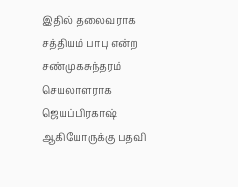இதில் தலைவராக சத்தியம் பாபு என்ற சண்முகசுந்தரம் செயலாளராக ஜெயப்பிரகாஷ் ஆகியோருக்கு பதவி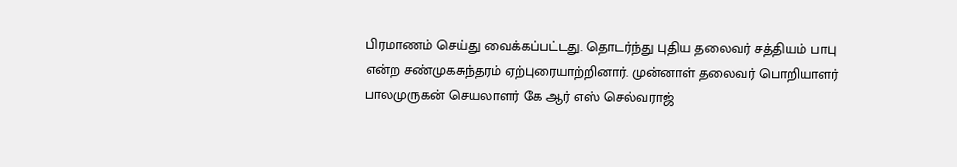பிரமாணம் செய்து வைக்கப்பட்டது. தொடர்ந்து புதிய தலைவர் சத்தியம் பாபு என்ற சண்முகசுந்தரம் ஏற்புரையாற்றினார். முன்னாள் தலைவர் பொறியாளர் பாலமுருகன் செயலாளர் கே ஆர் எஸ் செல்வராஜ்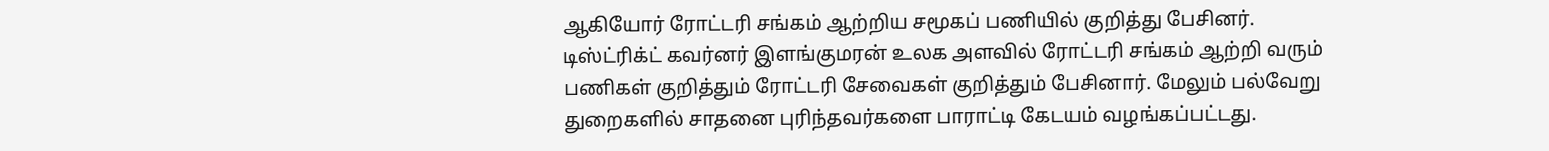ஆகியோர் ரோட்டரி சங்கம் ஆற்றிய சமூகப் பணியில் குறித்து பேசினர்.
டிஸ்ட்ரிக்ட் கவர்னர் இளங்குமரன் உலக அளவில் ரோட்டரி சங்கம் ஆற்றி வரும் பணிகள் குறித்தும் ரோட்டரி சேவைகள் குறித்தும் பேசினார். மேலும் பல்வேறு துறைகளில் சாதனை புரிந்தவர்களை பாராட்டி கேடயம் வழங்கப்பட்டது.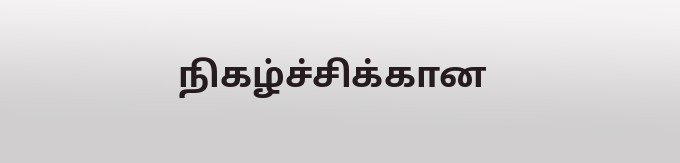நிகழ்ச்சிக்கான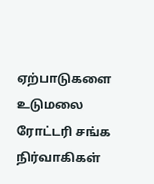ஏற்பாடுகளை உடுமலை ரோட்டரி சங்க நிர்வாகிகள்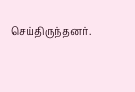செய்திருந்தனர்.